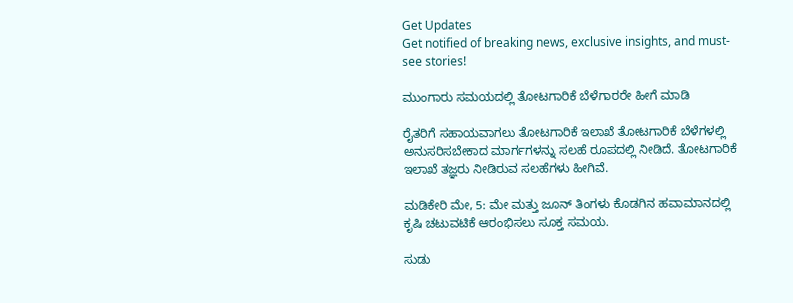Get Updates
Get notified of breaking news, exclusive insights, and must-see stories!

ಮುಂಗಾರು ಸಮಯದಲ್ಲಿ ತೋಟಗಾರಿಕೆ ಬೆಳೆಗಾರರೇ ಹೀಗೆ ಮಾಡಿ

ರೈತರಿಗೆ ಸಹಾಯವಾಗಲು ತೋಟಗಾರಿಕೆ ಇಲಾಖೆ ತೋಟಗಾರಿಕೆ ಬೆಳೆಗಳಲ್ಲಿ ಅನುಸರಿಸಬೇಕಾದ ಮಾರ್ಗಗಳನ್ನು ಸಲಹೆ ರೂಪದಲ್ಲಿ ನೀಡಿದೆ. ತೋಟಗಾರಿಕೆ ಇಲಾಖೆ ತಜ್ಞರು ನೀಡಿರುವ ಸಲಹೆಗಳು ಹೀಗಿವೆ.

ಮಡಿಕೇರಿ ಮೇ, 5: ಮೇ ಮತ್ತು ಜೂನ್ ತಿಂಗಳು ಕೊಡಗಿನ ಹವಾಮಾನದಲ್ಲಿ ಕೃಷಿ ಚಟುವಟಿಕೆ ಆರಂಭಿಸಲು ಸೂಕ್ತ ಸಮಯ.

ಸುಡು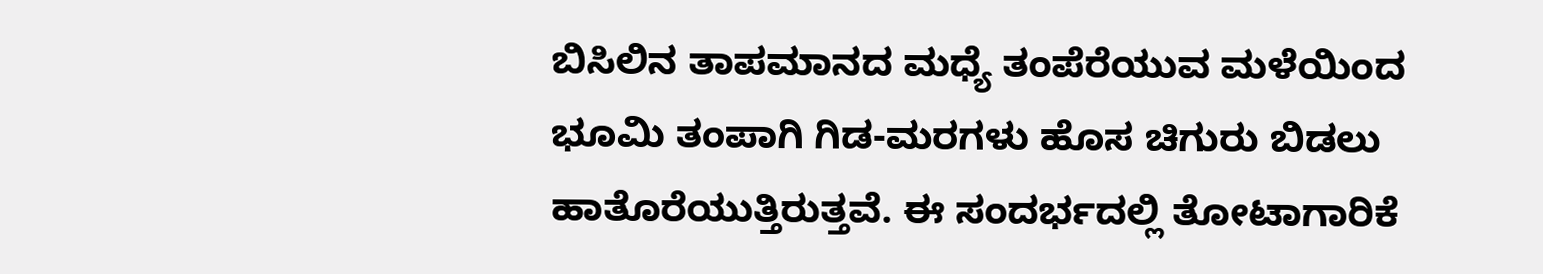ಬಿಸಿಲಿನ ತಾಪಮಾನದ ಮಧ್ಯೆ ತಂಪೆರೆಯುವ ಮಳೆಯಿಂದ ಭೂಮಿ ತಂಪಾಗಿ ಗಿಡ-ಮರಗಳು ಹೊಸ ಚಿಗುರು ಬಿಡಲು ಹಾತೊರೆಯುತ್ತಿರುತ್ತವೆ. ಈ ಸಂದರ್ಭದಲ್ಲಿ ತೋಟಾಗಾರಿಕೆ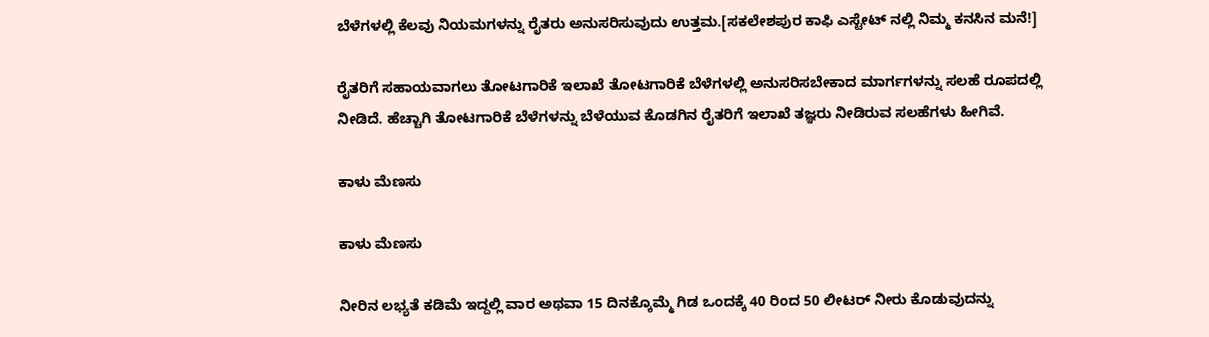ಬೆಳೆಗಳಲ್ಲಿ ಕೆಲವು ನಿಯಮಗಳನ್ನು ರೈತರು ಅನುಸರಿಸುವುದು ಉತ್ತಮ.[ಸಕಲೇಶಪುರ ಕಾಫಿ ಎಸ್ಟೇಟ್ ನಲ್ಲಿ ನಿಮ್ಮ ಕನಸಿನ ಮನೆ!]

ರೈತರಿಗೆ ಸಹಾಯವಾಗಲು ತೋಟಗಾರಿಕೆ ಇಲಾಖೆ ತೋಟಗಾರಿಕೆ ಬೆಳೆಗಳಲ್ಲಿ ಅನುಸರಿಸಬೇಕಾದ ಮಾರ್ಗಗಳನ್ನು ಸಲಹೆ ರೂಪದಲ್ಲಿ ನೀಡಿದೆ. ಹೆಚ್ಚಾಗಿ ತೋಟಗಾರಿಕೆ ಬೆಳೆಗಳನ್ನು ಬೆಳೆಯುವ ಕೊಡಗಿನ ರೈತರಿಗೆ ಇಲಾಖೆ ತಜ್ಞರು ನೀಡಿರುವ ಸಲಹೆಗಳು ಹೀಗಿವೆ.

ಕಾಳು ಮೆಣಸು

ಕಾಳು ಮೆಣಸು

ನೀರಿನ ಲಭ್ಯತೆ ಕಡಿಮೆ ಇದ್ದಲ್ಲಿ ವಾರ ಅಥವಾ 15 ದಿನಕ್ಕೊಮ್ಮೆ ಗಿಡ ಒಂದಕ್ಕೆ 40 ರಿಂದ 50 ಲೀಟರ್ ನೀರು ಕೊಡುವುದನ್ನು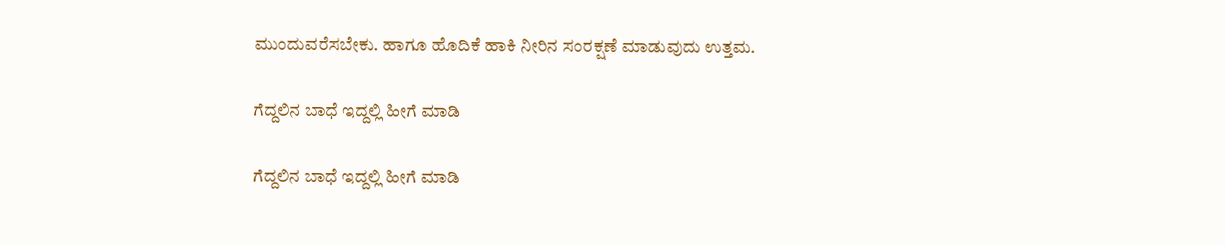ಮುಂದುವರೆಸಬೇಕು. ಹಾಗೂ ಹೊದಿಕೆ ಹಾಕಿ ನೀರಿನ ಸಂರಕ್ಷಣೆ ಮಾಡುವುದು ಉತ್ತಮ.

ಗೆದ್ದಲಿನ ಬಾಧೆ ಇದ್ದಲ್ಲಿ ಹೀಗೆ ಮಾಡಿ

ಗೆದ್ದಲಿನ ಬಾಧೆ ಇದ್ದಲ್ಲಿ ಹೀಗೆ ಮಾಡಿ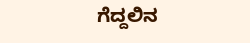ಗೆದ್ದಲಿನ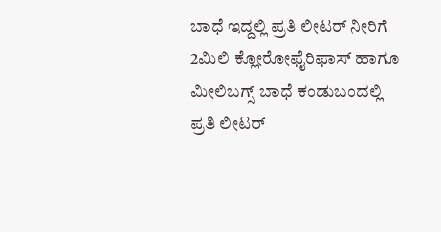ಬಾಧೆ ಇದ್ದಲ್ಲಿ ಪ್ರತಿ ಲೀಟರ್ ನೀರಿಗೆ 2ಮಿಲಿ ಕ್ಲೋರೋಫೈರಿಫಾಸ್ ಹಾಗೂ ಮೀಲಿಬಗ್ಸ್ ಬಾಧೆ ಕಂಡುಬಂದಲ್ಲಿ ಪ್ರತಿ ಲೀಟರ್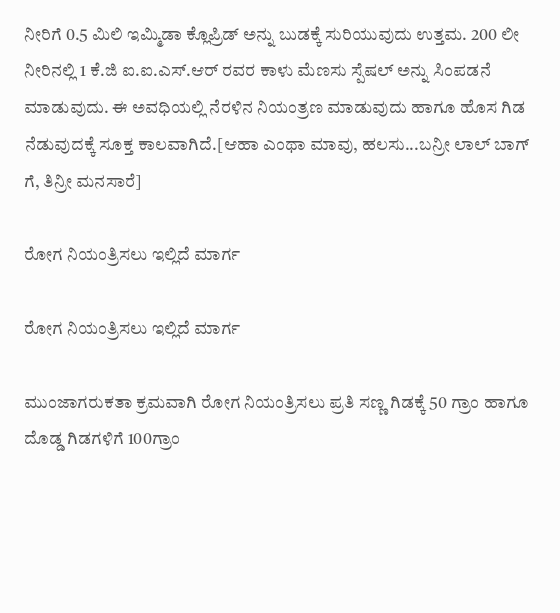ನೀರಿಗೆ 0.5 ಮಿಲಿ ಇಮ್ಮಿಡಾ ಕ್ಲೊಪ್ರಿಡ್ ಅನ್ನು ಬುಡಕ್ಕೆ ಸುರಿಯುವುದು ಉತ್ತಮ. 200 ಲೀ ನೀರಿನಲ್ಲಿ 1 ಕೆ.ಜಿ ಐ.ಐ.ಎಸ್.ಆರ್ ರವರ ಕಾಳು ಮೆಣಸು ಸ್ಪೆಷಲ್‌ ಅನ್ನು ಸಿಂಪಡನೆ ಮಾಡುವುದು. ಈ ಅವಧಿಯಲ್ಲಿ ನೆರಳಿನ ನಿಯಂತ್ರಣ ಮಾಡುವುದು ಹಾಗೂ ಹೊಸ ಗಿಡ ನೆಡುವುದಕ್ಕೆ ಸೂಕ್ತ ಕಾಲವಾಗಿದೆ.[ಆಹಾ ಎಂಥಾ ಮಾವು, ಹಲಸು...ಬನ್ರೀ ಲಾಲ್ ಬಾಗ್ ಗೆ, ತಿನ್ರೀ ಮನಸಾರೆ]

ರೋಗ ನಿಯಂತ್ರಿಸಲು ಇಲ್ಲಿದೆ ಮಾರ್ಗ

ರೋಗ ನಿಯಂತ್ರಿಸಲು ಇಲ್ಲಿದೆ ಮಾರ್ಗ

ಮುಂಜಾಗರುಕತಾ ಕ್ರಮವಾಗಿ ರೋಗ ನಿಯಂತ್ರಿಸಲು ಪ್ರತಿ ಸಣ್ಣ ಗಿಡಕ್ಕೆ 50 ಗ್ರಾಂ ಹಾಗೂ ದೊಡ್ಡ ಗಿಡಗಳಿಗೆ 100ಗ್ರಾಂ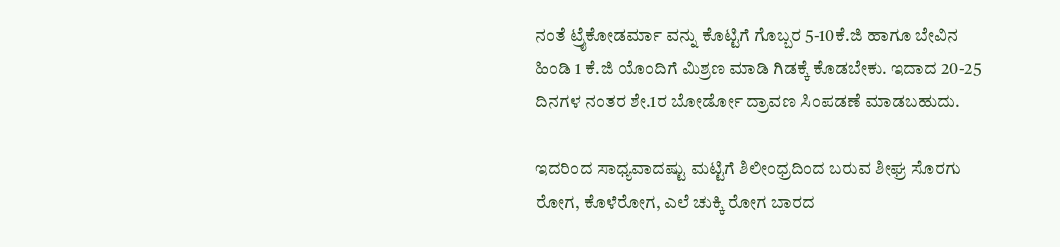ನಂತೆ ಟ್ರೈಕೋಡರ್ಮಾ ವನ್ನು ಕೊಟ್ಟಿಗೆ ಗೊಬ್ಬರ 5-10ಕೆ.ಜಿ ಹಾಗೂ ಬೇವಿನ ಹಿಂಡಿ 1 ಕೆ.ಜಿ ಯೊಂದಿಗೆ ಮಿಶ್ರಣ ಮಾಡಿ ಗಿಡಕ್ಕೆ ಕೊಡಬೇಕು. ಇದಾದ 20-25 ದಿನಗಳ ನಂತರ ಶೇ.1ರ ಬೋರ್ಡೋ ದ್ರಾವಣ ಸಿಂಪಡಣೆ ಮಾಡಬಹುದು.

ಇದರಿಂದ ಸಾಧ್ಯವಾದಷ್ಟು ಮಟ್ಟಿಗೆ ಶಿಲೀಂಧ್ರದಿಂದ ಬರುವ ಶೀಘ್ರ ಸೊರಗು ರೋಗ, ಕೊಳೆರೋಗ, ಎಲೆ ಚುಕ್ಕಿ ರೋಗ ಬಾರದ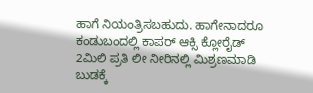ಹಾಗೆ ನಿಯಂತ್ರಿಸಬಹುದು. ಹಾಗೇನಾದರೂ ಕಂಡುಬಂದಲ್ಲಿ ಕಾಪರ್ ಆಕ್ಸಿ ಕ್ಲೋರೈಡ್ 2ಮಿಲಿ ಪ್ರತಿ ಲೀ ನೀರಿನಲ್ಲಿ ಮಿಶ್ರಣಮಾಡಿ ಬುಡಕ್ಕೆ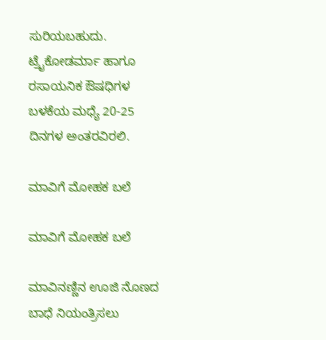ಸುರಿಯಬಹುದು. ಟ್ರೈಕೋಡರ್ಮಾ ಹಾಗೂ ರಸಾಯನಿಕ ಔಷಧಿಗಳ ಬಳಕೆಯ ಮಧ್ಯೆ 20-25 ದಿನಗಳ ಅಂತರವಿರಲಿ.

ಮಾವಿಗೆ ಮೋಹಕ ಬಲೆ

ಮಾವಿಗೆ ಮೋಹಕ ಬಲೆ

ಮಾವಿನಣ್ಣಿನ ಊಜಿ ನೊಣದ ಬಾಧೆ ನಿಯಂತ್ರಿಸಲು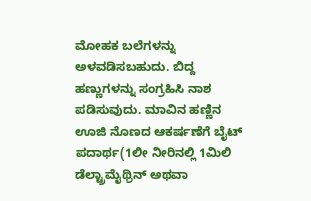ಮೋಹಕ ಬಲೆಗಳನ್ನು ಅಳವಡಿಸಬಹುದು. ಬಿದ್ದ ಹಣ್ಣುಗಳನ್ನು ಸಂಗ್ರಹಿಸಿ ನಾಶ ಪಡಿಸುವುದು. ಮಾವಿನ ಹಣ್ಣಿನ ಊಜಿ ನೊಣದ ಆಕರ್ಷಣೆಗೆ ಬೈಟ್ ಪದಾರ್ಥ(1ಲೀ ನೀರಿನಲ್ಲಿ 1ಮಿಲಿ ಡೆಲ್ಟ್ರಾಮೈಥ್ರಿನ್ ಅಥವಾ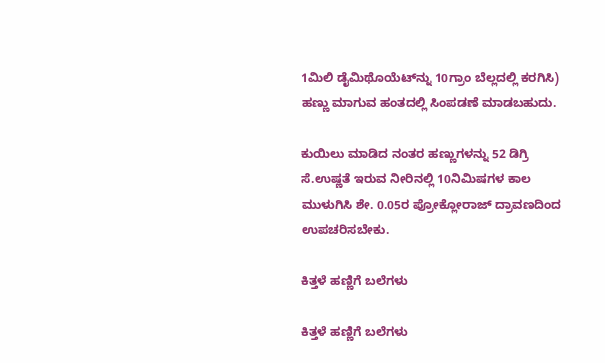1ಮಿಲಿ ಡೈಮಿಥೊಯೆಟ್‌ನ್ನು 10ಗ್ರಾಂ ಬೆಲ್ಲದಲ್ಲಿ ಕರಗಿಸಿ) ಹಣ್ಣು ಮಾಗುವ ಹಂತದಲ್ಲಿ ಸಿಂಪಡಣೆ ಮಾಡಬಹುದು.

ಕುಯಿಲು ಮಾಡಿದ ನಂತರ ಹಣ್ಣುಗಳನ್ನು 52 ಡಿಗ್ರಿ ಸೆ.ಉಷ್ಣತೆ ಇರುವ ನೀರಿನಲ್ಲಿ 10ನಿಮಿಷಗಳ ಕಾಲ ಮುಳುಗಿಸಿ ಶೇ. 0.05ರ ಪ್ರೋಕ್ಲೋರಾಜ್ ದ್ರಾವಣದಿಂದ ಉಪಚರಿಸಬೇಕು.

ಕಿತ್ತಳೆ ಹಣ್ಣಿಗೆ ಬಲೆಗಳು

ಕಿತ್ತಳೆ ಹಣ್ಣಿಗೆ ಬಲೆಗಳು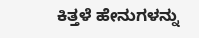ಕಿತ್ತಳೆ ಹೇನುಗಳನ್ನು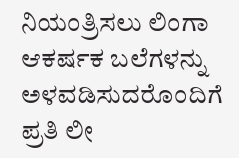ನಿಯಂತ್ರಿಸಲು ಲಿಂಗಾ ಆಕರ್ಷಕ ಬಲೆಗಳನ್ನು ಅಳವಡಿಸುದರೊಂದಿಗೆ ಪ್ರತಿ ಲೀ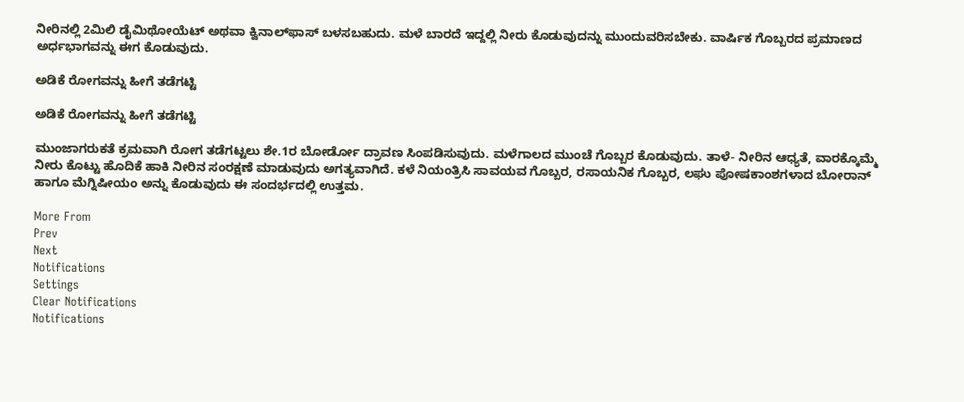ನೀರಿನಲ್ಲಿ 2ಮಿಲಿ ಡೈಮಿಥೋಯೆಟ್ ಅಥವಾ ಕ್ವಿನಾಲ್‌ಫಾಸ್ ಬಳಸಬಹುದು. ಮಳೆ ಬಾರದೆ ಇದ್ದಲ್ಲಿ ನೀರು ಕೊಡುವುದನ್ನು ಮುಂದುವರಿಸಬೇಕು. ವಾರ್ಷಿಕ ಗೊಬ್ಬರದ ಪ್ರಮಾಣದ ಅರ್ಧಭಾಗವನ್ನು ಈಗ ಕೊಡುವುದು.

ಅಡಿಕೆ ರೋಗವನ್ನು ಹೀಗೆ ತಡೆಗಟ್ಟಿ

ಅಡಿಕೆ ರೋಗವನ್ನು ಹೀಗೆ ತಡೆಗಟ್ಟಿ

ಮುಂಜಾಗರುಕತೆ ಕ್ರಮವಾಗಿ ರೋಗ ತಡೆಗಟ್ಟಲು ಶೇ.1ರ ಬೋರ್ಡೋ ದ್ರಾವಣ ಸಿಂಪಡಿಸುವುದು. ಮಳೆಗಾಲದ ಮುಂಚೆ ಗೊಬ್ಬರ ಕೊಡುವುದು. ತಾಳೆ- ನೀರಿನ ಆಧ್ಯತೆ, ವಾರಕ್ಕೊಮ್ಮೆ ನೀರು ಕೊಟ್ಟು ಹೊದಿಕೆ ಹಾಕಿ ನೀರಿನ ಸಂರಕ್ಷಣೆ ಮಾಡುವುದು ಅಗತ್ಯವಾಗಿದೆ. ಕಳೆ ನಿಯಂತ್ರಿಸಿ ಸಾವಯವ ಗೊಬ್ಬರ, ರಸಾಯನಿಕ ಗೊಬ್ಬರ, ಲಘು ಪೋಷಕಾಂಶಗಳಾದ ಬೋರಾನ್ ಹಾಗೂ ಮೆಗ್ನಿಷೀಯಂ ಅನ್ನು ಕೊಡುವುದು ಈ ಸಂದರ್ಭದಲ್ಲಿ ಉತ್ತಮ.

More From
Prev
Next
Notifications
Settings
Clear Notifications
Notifications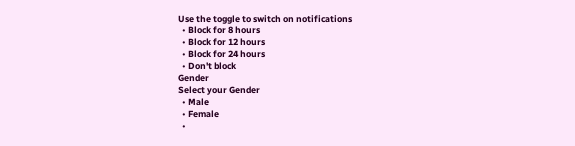Use the toggle to switch on notifications
  • Block for 8 hours
  • Block for 12 hours
  • Block for 24 hours
  • Don't block
Gender
Select your Gender
  • Male
  • Female
  •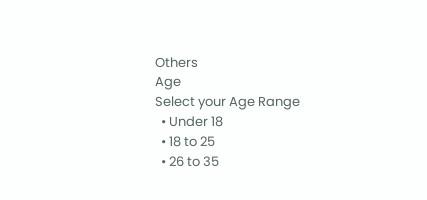Others
Age
Select your Age Range
  • Under 18
  • 18 to 25
  • 26 to 35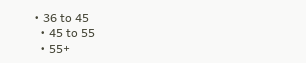• 36 to 45
  • 45 to 55
  • 55+